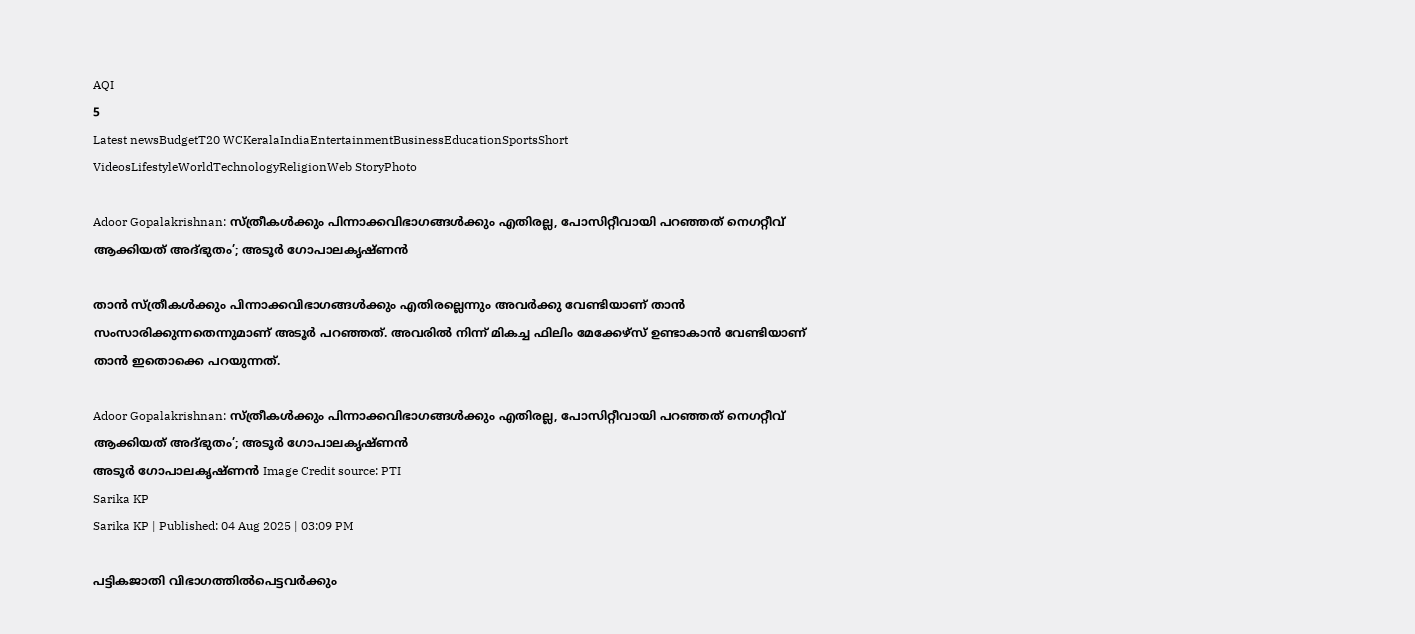AQI
5
Latest newsBudgetT20 WCKeralaIndiaEntertainmentBusinessEducationSportsShort VideosLifestyleWorldTechnologyReligionWeb StoryPhoto

Adoor Gopalakrishnan: സ്ത്രീകള്‍ക്കും പിന്നാക്കവിഭാഗങ്ങള്‍ക്കും എതിരല്ല, പോസിറ്റീവായി പറഞ്ഞത് നെഗറ്റീവ് ആക്കിയത് അദ്ഭുതം’; അടൂര്‍ ഗോപാലകൃഷ്ണന്‍

താൻ സ്ത്രീകള്‍ക്കും പിന്നാക്കവിഭാഗങ്ങള്‍ക്കും എതിരല്ലെന്നും അവര്‍ക്കു വേണ്ടിയാണ് താന്‍ സംസാരിക്കുന്നതെന്നുമാണ് അടൂർ പറഞ്ഞത്. അവരിൽ നിന്ന് മികച്ച ഫിലിം മേക്കേഴ്‌സ് ഉണ്ടാകാന്‍ വേണ്ടിയാണ് താൻ ഇതൊക്കെ പറയുന്നത്.

Adoor Gopalakrishnan: സ്ത്രീകള്‍ക്കും പിന്നാക്കവിഭാഗങ്ങള്‍ക്കും എതിരല്ല, പോസിറ്റീവായി പറഞ്ഞത് നെഗറ്റീവ് ആക്കിയത് അദ്ഭുതം’; അടൂര്‍ ഗോപാലകൃഷ്ണന്‍
അടൂര്‍ ഗോപാലകൃഷ്ണന്‍ Image Credit source: PTI
Sarika KP
Sarika KP | Published: 04 Aug 2025 | 03:09 PM

പട്ടികജാതി വിഭാഗത്തിൽപെട്ടവർക്കും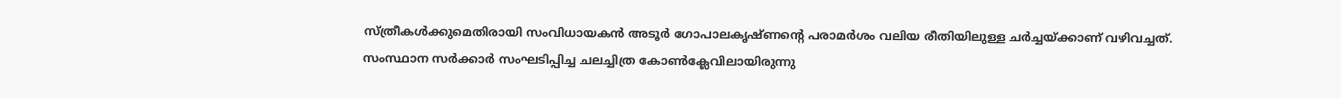സ്ത്രീകള്‍ക്കുമെതിരായി സംവിധായകന്‍ അടൂര്‍ ഗോപാലകൃഷ്ണന്റെ പരാമര്‍ശം വലിയ രീതിയിലുള്ള ചർച്ചയ്ക്കാണ് വഴിവച്ചത്. സംസ്ഥാന സര്‍ക്കാര്‍ സംഘടിപ്പിച്ച ചലച്ചിത്ര കോണ്‍ക്ലേവിലായിരുന്നു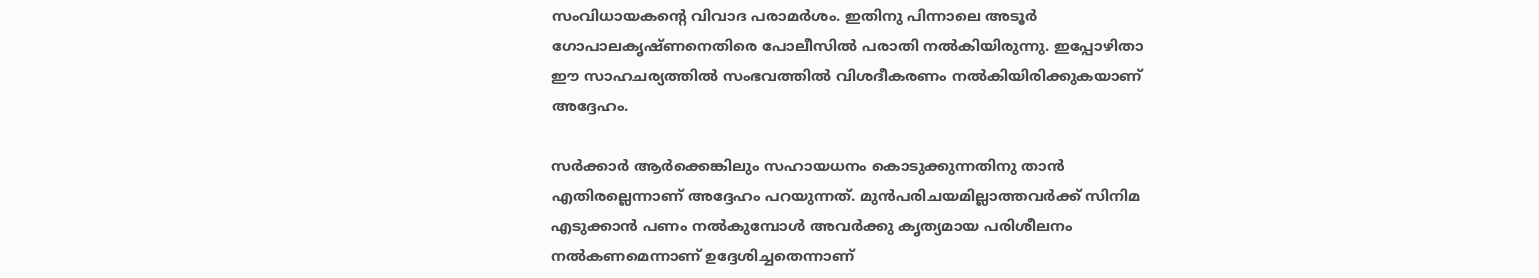സംവിധായകന്റെ വിവാദ പരാമര്‍ശം. ഇതിനു പിന്നാലെ അടൂര്‍ ഗോപാലകൃഷ്ണനെതിരെ പോലീസില്‍ പരാതി നൽകിയിരുന്നു. ഇപ്പോഴിതാ ഈ സാഹചര്യത്തിൽ സംഭവത്തിൽ വിശദീകരണം നൽകിയിരിക്കുകയാണ് അദ്ദേഹം.

സർക്കാർ ആർക്കെങ്കിലും സഹായധനം കൊടുക്കുന്നതിനു താന്‍ എതിരല്ലെന്നാണ് അദ്ദേഹം പറയുന്നത്. മുൻപരിചയമില്ലാത്തവർക്ക് സിനിമ എടുക്കാൻ പണം നൽകുമ്പോൾ അവര്‍ക്കു കൃത്യമായ പരിശീലനം നല്‍കണമെന്നാണ് ഉദ്ദേശിച്ചതെന്നാണ്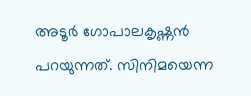അടൂര്‍ ഗോപാലകൃഷ്ണന്‍ പറയുന്നത്. സിനിമയെന്ന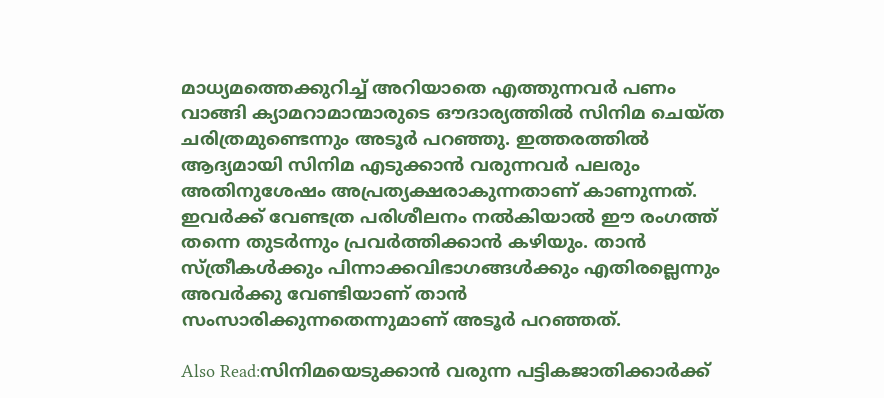മാധ്യമത്തെക്കുറിച്ച് അറിയാതെ എത്തുന്നവര്‍ പണം വാങ്ങി ക്യാമറാമാന്മാരുടെ ഔദാര്യത്തില്‍ സിനിമ ചെയ്ത ചരിത്രമുണ്ടെന്നും അടൂര്‍ പറഞ്ഞു. ഇത്തരത്തിൽ ആദ്യമായി സിനിമ എടുക്കാൻ വരുന്നവർ പലരും അതിനുശേഷം അപ്രത്യക്ഷരാകുന്നതാണ് കാണുന്നത്. ഇവർക്ക് വേണ്ടത്ര പരിശീലനം നൽകിയാൽ ഈ രംഗത്ത് തന്നെ തുടർന്നും പ്രവർത്തിക്കാൻ കഴിയും. താൻ സ്ത്രീകള്‍ക്കും പിന്നാക്കവിഭാഗങ്ങള്‍ക്കും എതിരല്ലെന്നും അവര്‍ക്കു വേണ്ടിയാണ് താന്‍ സംസാരിക്കുന്നതെന്നുമാണ് അടൂർ പറഞ്ഞത്.

Also Read:സിനിമയെടുക്കാന്‍ വരുന്ന പട്ടികജാതിക്കാര്‍ക്ക്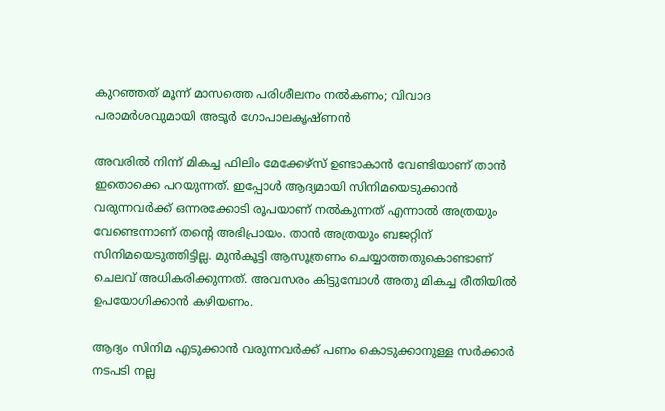കുറഞ്ഞത് മൂന്ന് മാസത്തെ പരിശീലനം നല്‍കണം; വിവാദ പരാമര്‍ശവുമായി അടൂര്‍ ഗോപാലകൃഷ്ണന്‍

അവരിൽ നിന്ന് മികച്ച ഫിലിം മേക്കേഴ്‌സ് ഉണ്ടാകാന്‍ വേണ്ടിയാണ് താൻ ഇതൊക്കെ പറയുന്നത്. ഇപ്പോൾ ആദ്യമായി സിനിമയെടുക്കാൻ വരുന്നവർക്ക് ഒന്നരക്കോടി രൂപയാണ് നൽകുന്നത് എന്നാൽ അത്രയും വേണ്ടെന്നാണ് തന്റെ അഭിപ്രായം. താൻ അത്രയും ബജറ്റിന് സിനിമയെടുത്തിട്ടില്ല. മുന്‍കൂട്ടി ആസൂത്രണം ചെയ്യാത്തതുകൊണ്ടാണ് ചെലവ് അധികരിക്കുന്നത്. അവസരം കിട്ടുമ്പോള്‍ അതു മികച്ച രീതിയില്‍ ഉപയോഗിക്കാന്‍ കഴിയണം.

ആദ്യം സിനിമ എടുക്കാൻ വരുന്നവർക്ക് പണം കൊടുക്കാനുള്ള സർക്കാർ നടപടി നല്ല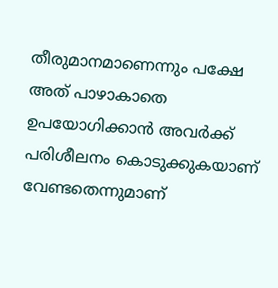തീരുമാനമാണെന്നും പക്ഷേ അത് പാഴാകാതെ ഉപയോഗിക്കാന്‍ അവര്‍ക്ക് പരിശീലനം കൊടുക്കുകയാണ് വേണ്ടതെന്നുമാണ്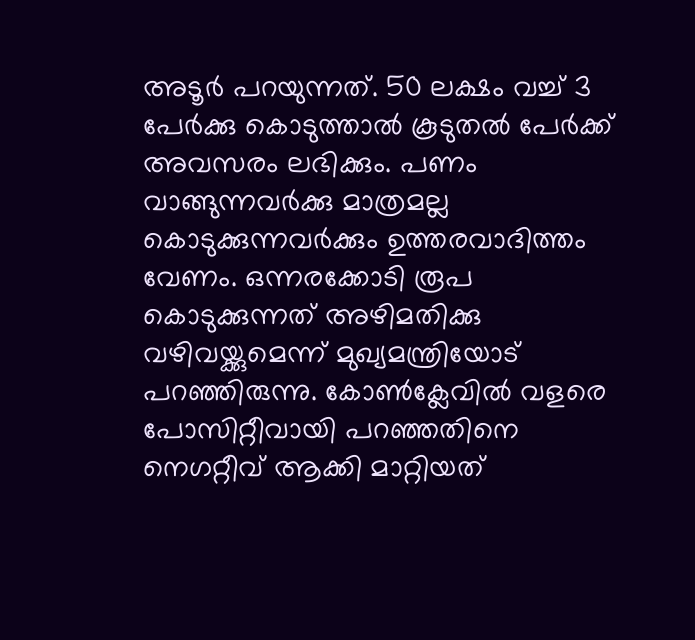അടൂർ പറയുന്നത്. 50 ലക്ഷം വച്ച് 3 പേര്‍ക്കു കൊടുത്താല്‍ കൂടുതൽ പേര്‍ക്ക് അവസരം ലഭിക്കും. പണം വാങ്ങുന്നവര്‍ക്കു മാത്രമല്ല കൊടുക്കുന്നവർക്കും ഉത്തരവാദിത്തം വേണം. ഒന്നരക്കോടി രൂപ കൊടുക്കുന്നത് അഴിമതിക്കു വഴിവയ്ക്കുമെന്ന് മുഖ്യമന്ത്രിയോട് പറഞ്ഞിരുന്നു. കോണ്‍ക്ലേവില്‍ വളരെ പോസിറ്റീവായി പറഞ്ഞതിനെ നെഗറ്റീവ് ആക്കി മാറ്റിയത്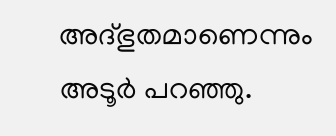അദ്ഭുതമാണെന്നും അടൂര്‍ പറഞ്ഞു.